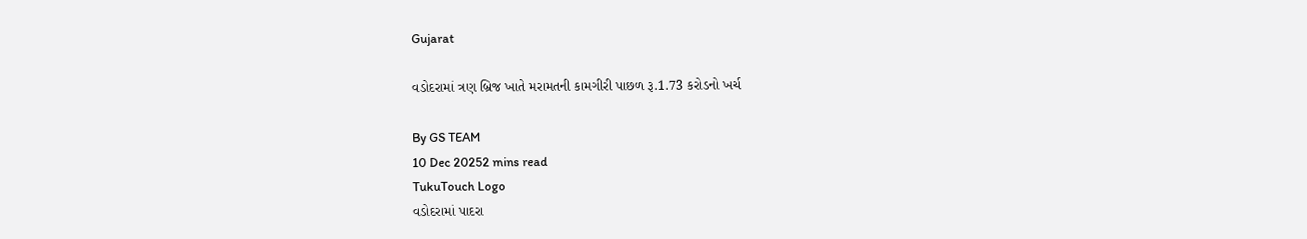Gujarat

વડોદરામાં ત્રણ બ્રિજ ખાતે મરામતની કામગીરી પાછળ રૂ.1.73 કરોડનો ખર્ચ

By GS TEAM
10 Dec 20252 mins read
TukuTouch Logo
વડોદરામાં પાદરા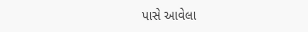પાસે આવેલા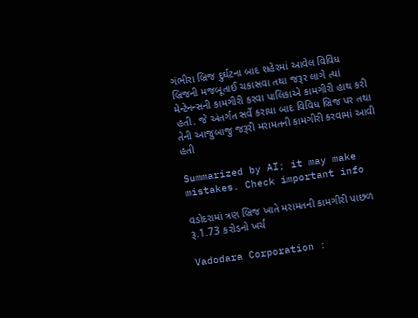ગંભીરા બ્રિજ દુર્ઘટના બાદ શહેરમાં આવેલ વિવિધ બ્રિજની મજબૂતાઈ ચકાસવા તથા જરૂર લાગે ત્યાં મેન્ટેનન્સની કામગીરી કરવા પાલિકાએ કામગીરી હાથ કરી હતી. જે અંતર્ગત સર્વે કરાયા બાદ વિવિધ બ્રિજ પર તથા તેની આજુબાજુ જરૂરી મરામતની કામગીરી કરવામાં આવી હતી

Summarized by AI; it may make mistakes. Check important info

વડોદરામાં ત્રણ બ્રિજ ખાતે મરામતની કામગીરી પાછળ રૂ.1.73 કરોડનો ખર્ચ

Vadodara Corporation :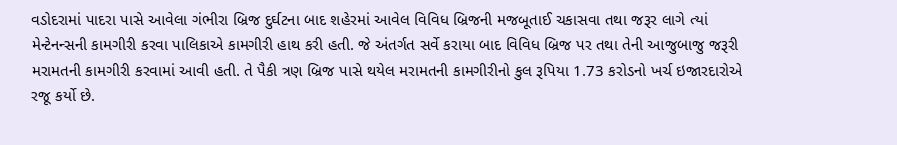વડોદરામાં પાદરા પાસે આવેલા ગંભીરા બ્રિજ દુર્ઘટના બાદ શહેરમાં આવેલ વિવિધ બ્રિજની મજબૂતાઈ ચકાસવા તથા જરૂર લાગે ત્યાં મેન્ટેનન્સની કામગીરી કરવા પાલિકાએ કામગીરી હાથ કરી હતી. જે અંતર્ગત સર્વે કરાયા બાદ વિવિધ બ્રિજ પર તથા તેની આજુબાજુ જરૂરી મરામતની કામગીરી કરવામાં આવી હતી. તે પૈકી ત્રણ બ્રિજ પાસે થયેલ મરામતની કામગીરીનો કુલ રૂપિયા 1.73 કરોડનો ખર્ચ ઇજારદારોએ રજૂ કર્યો છે.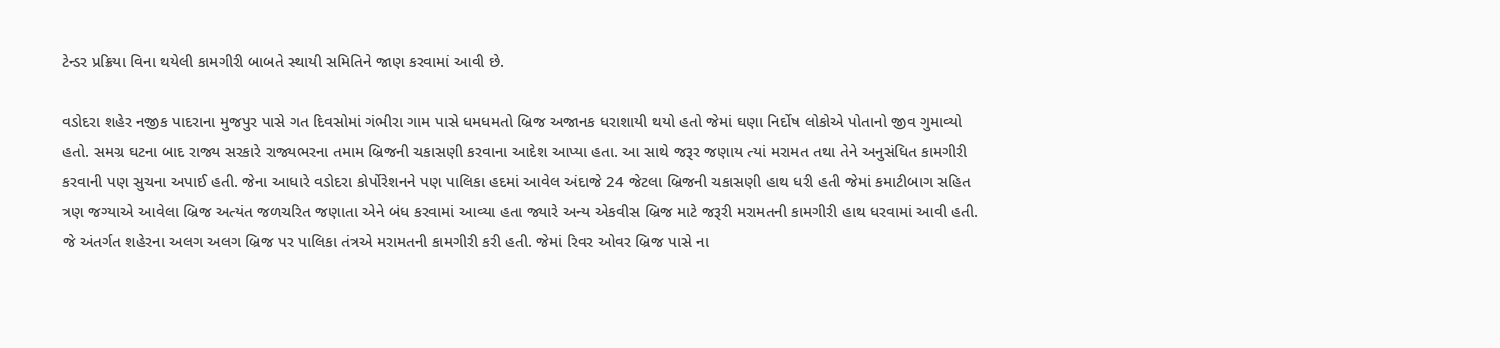ટેન્ડર પ્રક્રિયા વિના થયેલી કામગીરી બાબતે સ્થાયી સમિતિને જાણ કરવામાં આવી છે.

વડોદરા શહેર નજીક પાદરાના મુજપુર પાસે ગત દિવસોમાં ગંભીરા ગામ પાસે ધમધમતો બ્રિજ અજાનક ધરાશાયી થયો હતો જેમાં ઘણા નિર્દોષ લોકોએ પોતાનો જીવ ગુમાવ્યો હતો. સમગ્ર ઘટના બાદ રાજ્ય સરકારે રાજ્યભરના તમામ બ્રિજની ચકાસણી કરવાના આદેશ આપ્યા હતા. આ સાથે જરૂર જણાય ત્યાં મરામત તથા તેને અનુસંધિત કામગીરી કરવાની પણ સુચના અપાઈ હતી. જેના આધારે વડોદરા કોર્પોરેશનને પણ પાલિકા હદમાં આવેલ અંદાજે 24 જેટલા બ્રિજની ચકાસણી હાથ ધરી હતી જેમાં કમાટીબાગ સહિત ત્રણ જગ્યાએ આવેલા બ્રિજ અત્યંત જળચરિત જણાતા એને બંધ કરવામાં આવ્યા હતા જ્યારે અન્ય એકવીસ બ્રિજ માટે જરૂરી મરામતની કામગીરી હાથ ધરવામાં આવી હતી. જે અંતર્ગત શહેરના અલગ અલગ બ્રિજ પર પાલિકા તંત્રએ મરામતની કામગીરી કરી હતી. જેમાં રિવર ઓવર બ્રિજ પાસે ના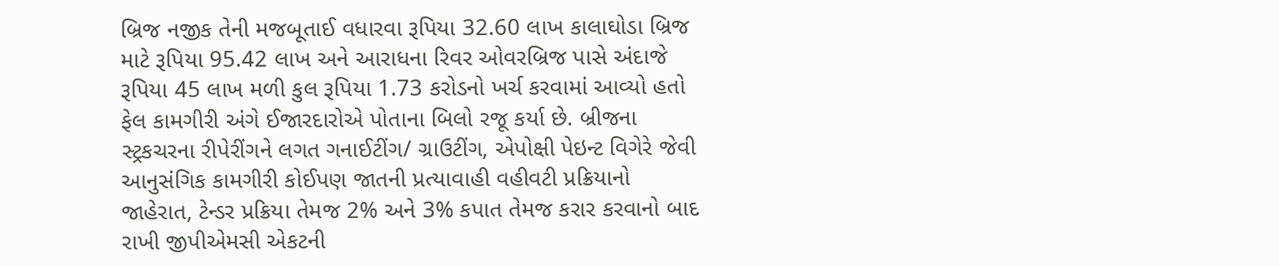બ્રિજ નજીક તેની મજબૂતાઈ વધારવા રૂપિયા 32.60 લાખ કાલાઘોડા બ્રિજ માટે રૂપિયા 95.42 લાખ અને આરાધના રિવર ઓવરબ્રિજ પાસે અંદાજે રૂપિયા 45 લાખ મળી કુલ રૂપિયા 1.73 કરોડનો ખર્ચ કરવામાં આવ્યો હતો ફેલ કામગીરી અંગે ઈજારદારોએ પોતાના બિલો રજૂ કર્યા છે. બ્રીજના સ્ટ્રકચરના રીપેરીંગને લગત ગનાઈટીંગ/ ગ્રાઉટીંગ, એપોક્ષી પેઇન્ટ વિગેરે જેવી આનુસંગિક કામગીરી કોઈપણ જાતની પ્રત્યાવાહી વહીવટી પ્રક્રિયાનો જાહેરાત, ટેન્ડર પ્રક્રિયા તેમજ 2% અને 3% કપાત તેમજ કરાર કરવાનો બાદ રાખી જીપીએમસી એકટની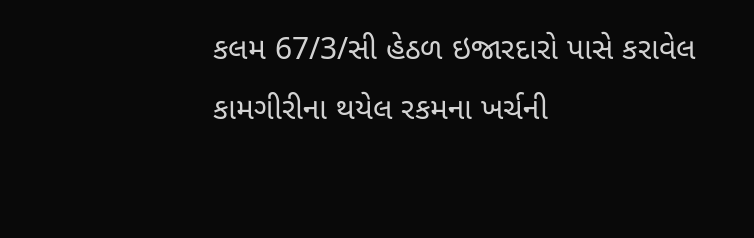કલમ 67/3/સી હેઠળ ઇજારદારો પાસે કરાવેલ કામગીરીના થયેલ રકમના ખર્ચની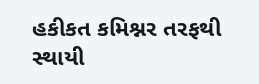હકીકત કમિશ્નર તરફથી સ્થાયી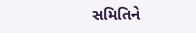સમિતિને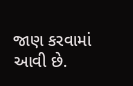જાણ કરવામાં આવી છે.